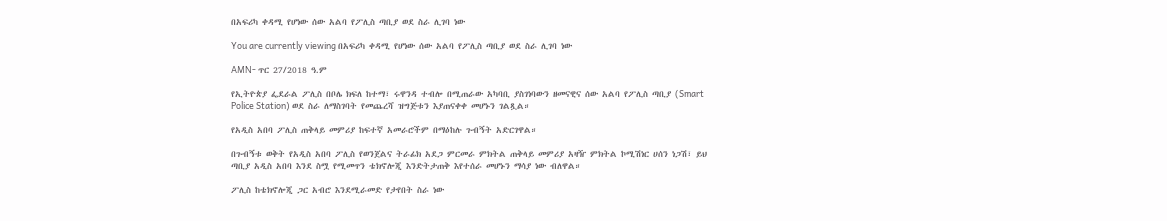በአፍሪካ ቀዳሚ የሆነው ሰው አልባ የፖሊስ ጣቢያ ወደ ስራ ሊገባ ነው

You are currently viewing በአፍሪካ ቀዳሚ የሆነው ሰው አልባ የፖሊስ ጣቢያ ወደ ስራ ሊገባ ነው

AMN- ጥር 27/2018 ዓ.ም

የኢትዮጵያ ፌደራል ፖሊስ በቦሌ ክፍለ ከተማ፣ ሩዋንዳ ተብሎ በሚጠራው አካባቢ ያስገነባውን ዘመናዊና ሰው አልባ የፖሊስ ጣቢያ (Smart Police Station) ወደ ስራ ለማስገባት የመጨረሻ ዝግጅቱን እያጠናቀቀ መሆኑን ገልጿል።

የአዲስ አበባ ፖሊስ ጠቅላይ መምሪያ ከፍተኛ አመራሮችም በማዕከሉ ጉብኝት አድርገዋል።

በጉብኝቱ ወቅት የአዲስ አበባ ፖሊስ የወንጀልና ትራፊክ አደጋ ምርመራ ምክትል ጠቅላይ መምሪያ አዛዥ ምክትል ኮሚሽነር ሀሰን ነጋሽ፣ ይህ ጣቢያ አዲስ አበባ እንደ ስሟ የሚመጥን ቴክኖሎጂ እንድትታጠቅ እየተሰራ መሆኑን ማሳያ ነው ብለዋል።

ፖሊስ ከቴክኖሎጂ ጋር አብሮ እንደሚራመድ የታየበት ስራ ነው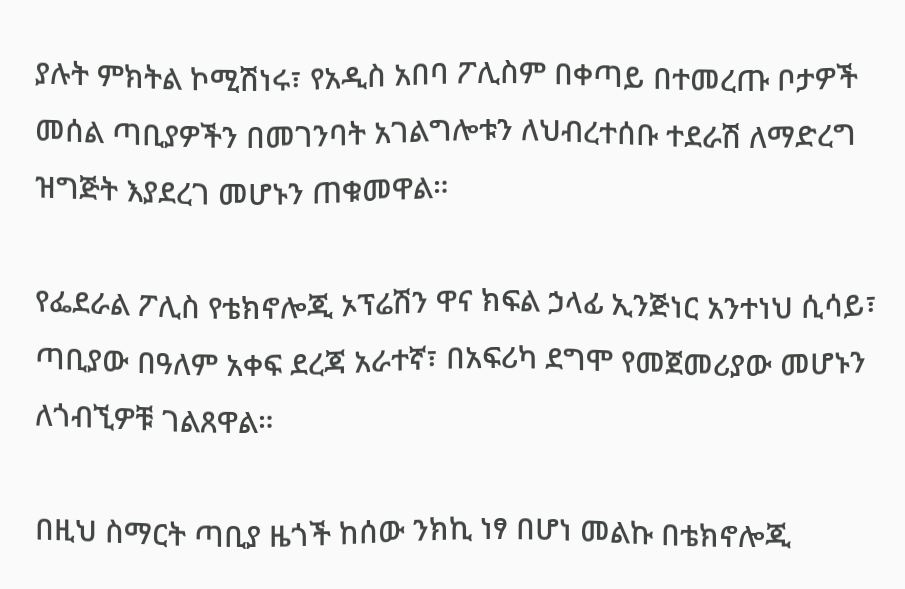ያሉት ምክትል ኮሚሽነሩ፣ የአዲስ አበባ ፖሊስም በቀጣይ በተመረጡ ቦታዎች መሰል ጣቢያዎችን በመገንባት አገልግሎቱን ለህብረተሰቡ ተደራሽ ለማድረግ ዝግጅት እያደረገ መሆኑን ጠቁመዋል።

የፌደራል ፖሊስ የቴክኖሎጂ ኦፕሬሽን ዋና ክፍል ኃላፊ ኢንጅነር አንተነህ ሲሳይ፣ ጣቢያው በዓለም አቀፍ ደረጃ አራተኛ፣ በአፍሪካ ደግሞ የመጀመሪያው መሆኑን ለጎብኚዎቹ ገልጸዋል።

በዚህ ስማርት ጣቢያ ዜጎች ከሰው ንክኪ ነፃ በሆነ መልኩ በቴክኖሎጂ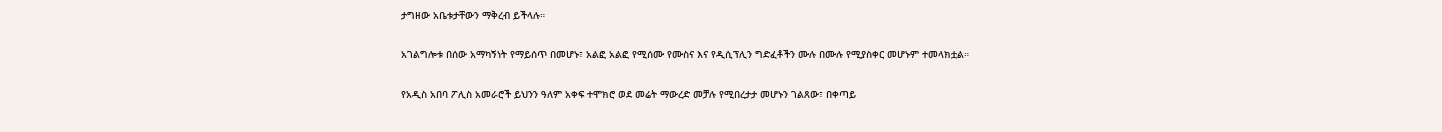ታግዘው አቤቱታቸውን ማቅረብ ይችላሉ።

አገልግሎቱ በሰው አማካኝነት የማይሰጥ በመሆኑ፣ አልፎ አልፎ የሚሰሙ የሙስና እና የዲሲፕሊን ግድፈቶችን ሙሉ በሙሉ የሚያስቀር መሆኑም ተመላክቷል።

የአዲስ አበባ ፖሊስ አመራሮች ይህንን ዓለም አቀፍ ተሞክሮ ወደ መሬት ማውረድ መቻሉ የሚበረታታ መሆኑን ገልጸው፣ በቀጣይ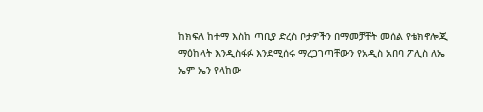ከክፍለ ከተማ እስከ ጣቢያ ድረስ ቦታዎችን በማመቻቸት መሰል የቴክኖሎጂ ማዕከላት እንዲስፋፉ እንደሚሰሩ ማረጋገጣቸውን የአዲስ አበባ ፖሊስ ለኤ ኤም ኤን የላከው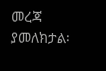መረጃ ያመለክታል፡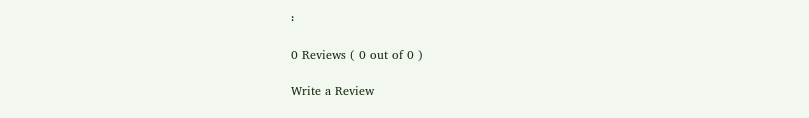፡

0 Reviews ( 0 out of 0 )

Write a Review